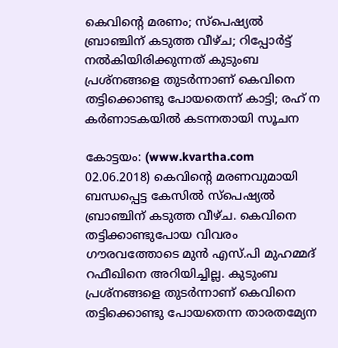കെവിന്റെ മരണം; സ്‌പെഷ്യല്‍ ബ്രാഞ്ചിന് കടുത്ത വീഴ്ച; റിപ്പോര്‍ട്ട് നല്‍കിയിരിക്കുന്നത് കുടുംബ പ്രശ്‌നങ്ങളെ തുടര്‍ന്നാണ് കെവിനെ തട്ടിക്കൊണ്ടു പോയതെന്ന് കാട്ടി; രഹ് ന കര്‍ണാടകയില്‍ കടന്നതായി സൂചന

കോട്ടയം: (www.kvartha.com 02.06.2018) കെവിന്റെ മരണവുമായി ബന്ധപ്പെട്ട കേസില്‍ സ്‌പെഷ്യല്‍ ബ്രാഞ്ചിന് കടുത്ത വീഴ്ച. കെവിനെ തട്ടിക്കാണ്ടുപോയ വിവരം ഗൗരവത്തോടെ മുന്‍ എസ്.പി മുഹമ്മദ് റഫീഖിനെ അറിയിച്ചില്ല. കുടുംബ പ്രശ്‌നങ്ങളെ തുടര്‍ന്നാണ് കെവിനെ തട്ടിക്കൊണ്ടു പോയതെന്ന താരതമ്യേന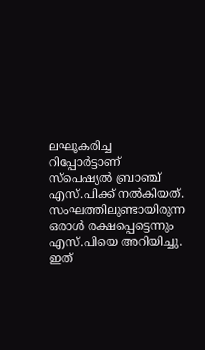ലഘൂകരിച്ച റിപ്പോര്‍ട്ടാണ് സ്‌പെഷ്യല്‍ ബ്രാഞ്ച് എസ്.പിക്ക് നല്‍കിയത്. സംഘത്തിലുണ്ടായിരുന്ന ഒരാള്‍ രക്ഷപ്പെട്ടെന്നും എസ്.പിയെ അറിയിച്ചു. ഇത്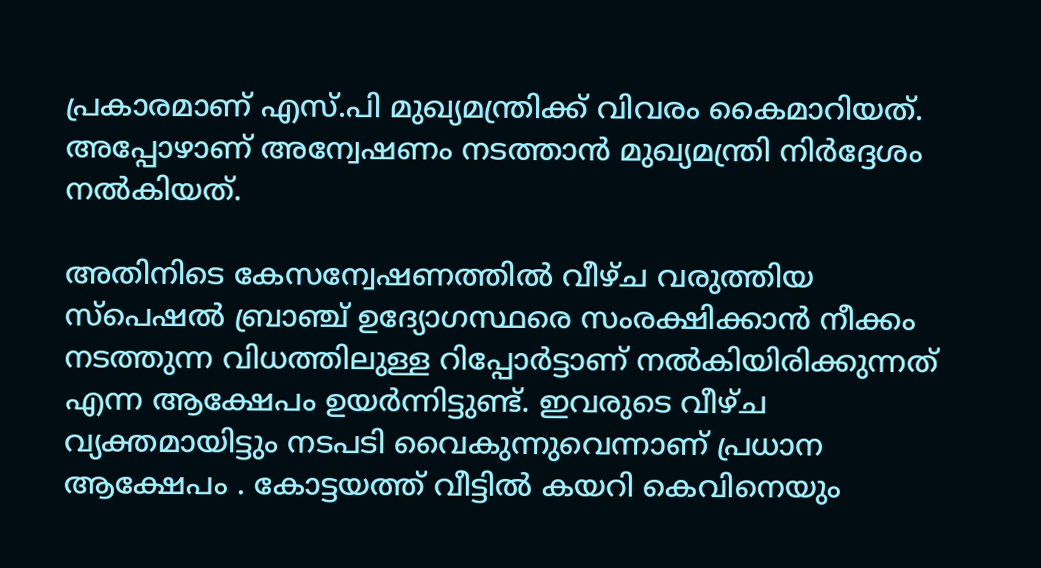പ്രകാരമാണ് എസ്.പി മുഖ്യമന്ത്രിക്ക് വിവരം കൈമാറിയത്. അപ്പോഴാണ് അന്വേഷണം നടത്താന്‍ മുഖ്യമന്ത്രി നിര്‍ദ്ദേശം നല്‍കിയത്.

അതിനിടെ കേസന്വേഷണത്തില്‍ വീഴ്ച വരുത്തിയ സ്‌പെഷല്‍ ബ്രാഞ്ച് ഉദ്യോഗസ്ഥരെ സംരക്ഷിക്കാന്‍ നീക്കം നടത്തുന്ന വിധത്തിലുള്ള റിപ്പോര്‍ട്ടാണ് നല്‍കിയിരിക്കുന്നത് എന്ന ആക്ഷേപം ഉയര്‍ന്നിട്ടുണ്ട്. ഇവരുടെ വീഴ്ച വ്യക്തമായിട്ടും നടപടി വൈകുന്നുവെന്നാണ് പ്രധാന ആക്ഷേപം . കോട്ടയത്ത് വീട്ടില്‍ കയറി കെവിനെയും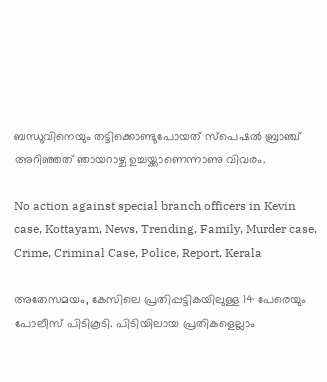ബന്ധുവിനെയും തട്ടിക്കൊണ്ടുപോയത് സ്‌പെഷല്‍ ബ്രാഞ്ച് അറിഞ്ഞത് ഞായറാഴ്ച ഉച്ചയ്ക്കാണെന്നാണു വിവരം.

No action against special branch officers in Kevin case, Kottayam, News, Trending, Family, Murder case, Crime, Criminal Case, Police, Report, Kerala

അതേസമയം, കേസിലെ പ്രതിപ്പട്ടികയിലുള്ള 14 പേരെയും പോലീസ് പിടികൂടി. പിടിയിലായ പ്രതികളെല്ലാം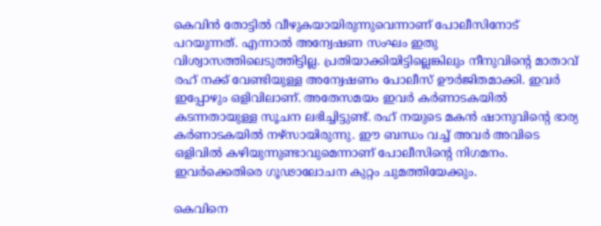കെവിന്‍ തോട്ടില്‍ വീഴുകയായിരുന്നുവെന്നാണ് പോലീസിനോട് പറയുന്നത്. എന്നാല്‍ അന്വേഷണ സംഘം ഇതു വിശ്വാസത്തിലെടുത്തിട്ടില്ല. പ്രതിയാക്കിയിട്ടില്ലെങ്കിലും നീനുവിന്റെ മാതാവ് രഹ് നക്ക് വേണ്ടിയുള്ള അന്വേഷണം പോലീസ് ഊര്‍ജിതമാക്കി. ഇവര്‍ ഇപ്പോഴും ഒളിവിലാണ്. അതേസമയം ഇവര്‍ കര്‍ണാടകയില്‍ കടന്നതായുള്ള സൂചന ലഭിച്ചിട്ടുണ്ട്. രഹ് നയുടെ മകന്‍ ഷാനുവിന്റെ ഭാര്യ കര്‍ണാടകയില്‍ നഴ്‌സായിരുന്നു. ഈ ബന്ധം വച്ച് അവര്‍ അവിടെ ഒളിവില്‍ കഴിയുന്നുണ്ടാവുമെന്നാണ് പോലീസിന്റെ നിഗമനം. ഇവര്‍ക്കെതിരെ ഗൂഢാലോചന കുറ്റം ചുമത്തിയേക്കും.

കെവിനെ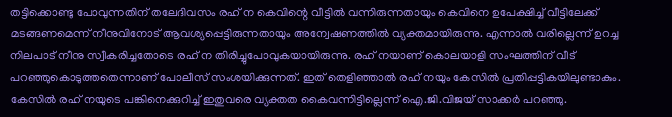തട്ടിക്കൊണ്ടു പോവുന്നതിന് തലേദിവസം രഹ് ന കെവിന്റെ വീട്ടില്‍ വന്നിരുന്നതായും കെവിനെ ഉപേക്ഷിച്ച് വീട്ടിലേക്ക് മടങ്ങണമെന്ന് നീനുവിനോട് ആവശ്യപ്പെട്ടിരുന്നതായും അന്വേഷണത്തില്‍ വ്യക്തമായിരുന്നു. എന്നാല്‍ വരില്ലെന്ന് ഉറച്ച നിലപാട് നീനു സ്വീകരിച്ചതോടെ രഹ് ന തിരിച്ചുപോവുകയായിരുന്നു. രഹ് നയാണ് കൊലയാളി സംഘത്തിന് വീട് പറഞ്ഞുകൊടുത്തതെന്നാണ് പോലീസ് സംശയിക്കുന്നത്. ഇത് തെളിഞ്ഞാല്‍ രഹ് നയും കേസില്‍ പ്രതിപ്പട്ടികയിലുണ്ടാകും. കേസില്‍ രഹ് നയുടെ പങ്കിനെക്കുറിച്ച് ഇതുവരെ വ്യക്തത കൈവന്നിട്ടില്ലെന്ന് ഐ.ജി.വിജയ് സാക്കര്‍ പറഞ്ഞു.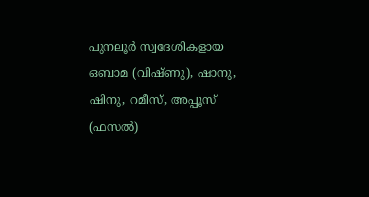പുനലൂര്‍ സ്വദേശികളായ ഒബാമ (വിഷ്ണു), ഷാനു, ഷിനു, റമീസ്, അപ്പൂസ് (ഫസല്‍)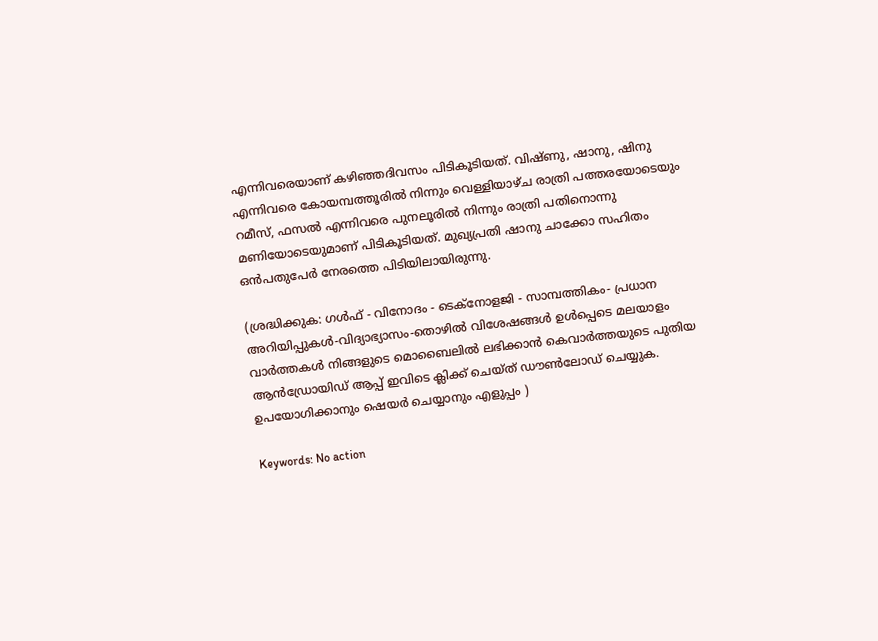എന്നിവരെയാണ് കഴിഞ്ഞദിവസം പിടികൂടിയത്. വിഷ്ണു, ഷാനു, ഷിനു എന്നിവരെ കോയമ്പത്തൂരില്‍ നിന്നും വെള്ളിയാഴ്ച രാത്രി പത്തരയോടെയും റമീസ്, ഫസല്‍ എന്നിവരെ പുനലൂരില്‍ നിന്നും രാത്രി പതിനൊന്നു മണിയോടെയുമാണ് പിടികൂടിയത്. മുഖ്യപ്രതി ഷാനു ചാക്കോ സഹിതം ഒന്‍പതുപേര്‍ നേരത്തെ പിടിയിലായിരുന്നു.

(ശ്രദ്ധിക്കുക: ഗൾഫ് - വിനോദം - ടെക്നോളജി - സാമ്പത്തികം- പ്രധാന അറിയിപ്പുകൾ-വിദ്യാഭ്യാസം-തൊഴിൽ വിശേഷങ്ങൾ ഉൾപ്പെടെ മലയാളം വാർത്തകൾ നിങ്ങളുടെ മൊബൈലിൽ ലഭിക്കാൻ കെവാർത്തയുടെ പുതിയ ആൻഡ്രോയിഡ് ആപ്പ് ഇവിടെ ക്ലിക്ക് ചെയ്ത് ഡൗൺലോഡ് ചെയ്യുക. ഉപയോഗിക്കാനും ഷെയർ ചെയ്യാനും എളുപ്പം )

Keywords: No action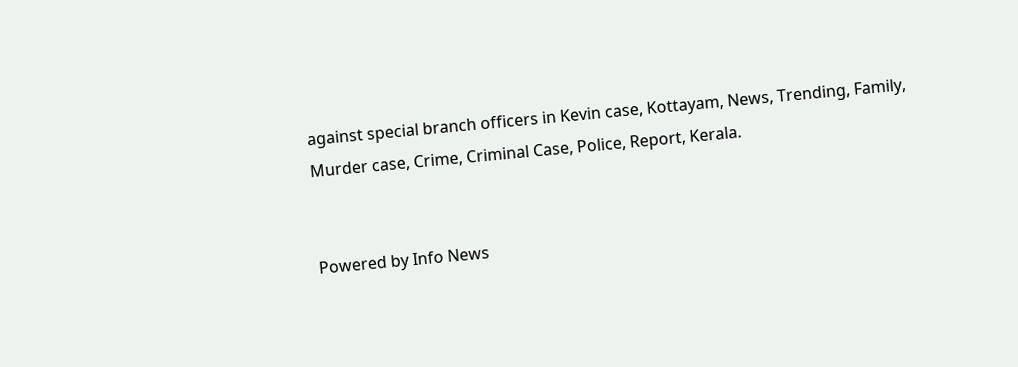against special branch officers in Kevin case, Kottayam, News, Trending, Family, Murder case, Crime, Criminal Case, Police, Report, Kerala.


Powered by Info News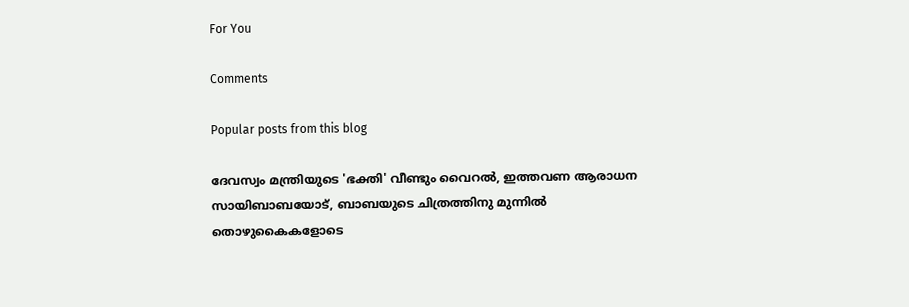For You

Comments

Popular posts from this blog

ദേവസ്വം മന്ത്രിയുടെ 'ഭക്തി' വീണ്ടും വൈറല്‍, ഇത്തവണ ആരാധന സായിബാബയോട്, ബാബയുടെ ചിത്രത്തിനു മുന്നില്‍ തൊഴുകൈകളോടെ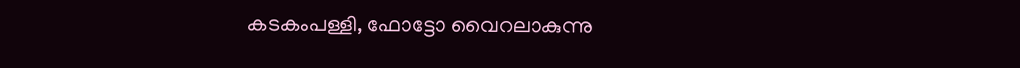കടകംപള്ളി, ഫോട്ടോ വൈറലാകുന്നു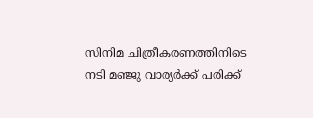സിനിമ ചിത്രീകരണത്തിനിടെ നടി മഞ്ജു വാര്യര്‍ക്ക് പരിക്ക്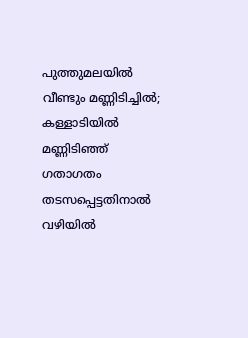പുത്തുമലയില്‍ വീണ്ടും മണ്ണിടിച്ചില്‍; കള്ളാടിയില്‍ മണ്ണിടിഞ്ഞ് ഗതാഗതം തടസപ്പെട്ടതിനാല്‍ വഴിയില്‍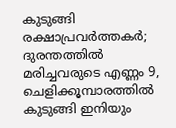കുടുങ്ങി രക്ഷാപ്രവര്‍ത്തകര്‍; ദുരന്തത്തില്‍ മരിച്ചവരുടെ എണ്ണം 9, ചെളിക്കൂമ്പാരത്തില്‍ കുടുങ്ങി ഇനിയും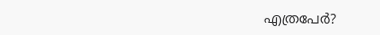എത്രപേര്‍?